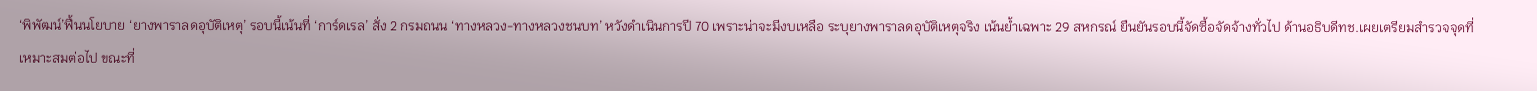‘พิพัฒน์’ฟื้นนโยบาย ‘ยางพาราลดอุบัติเหตุ’ รอบนี้เน้นที่ ‘การ์ดเรล’ สั่ง 2 กรมถนน ‘ทางหลวง-ทางหลวงชนบท’ หวังดำเนินการปี 70 เพราะน่าจะมีงบเหลือ ระบุยางพาราลดอุบัติเหตุจริง เน้นย้ำเฉพาะ 29 สหกรณ์ ยืนยันรอบนี้จัดซื้อจัดจ้างทั่วไป ด้านอธิบดีทช.เผยเตรียมสำรวจจุดที่เหมาะสมต่อไป ขณะที่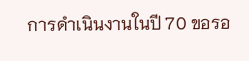การดำเนินงานในปี 70 ขอรอ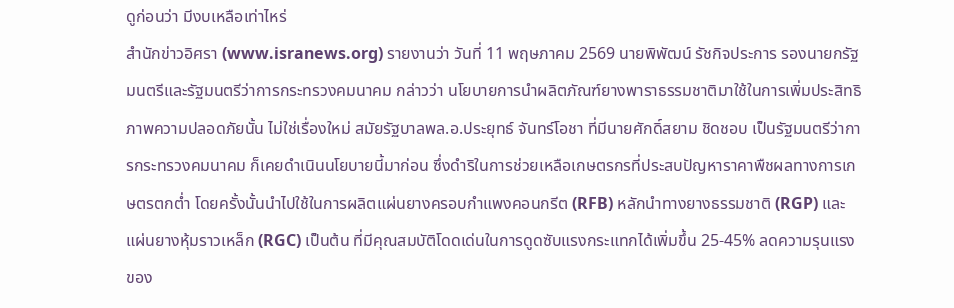ดูก่อนว่า มีงบเหลือเท่าไหร่
สำนักข่าวอิศรา (www.isranews.org) รายงานว่า วันที่ 11 พฤษภาคม 2569 นายพิพัฒน์ รัชกิจประการ รองนายกรัฐมนตรีและรัฐมนตรีว่าการกระทรวงคมนาคม กล่าวว่า นโยบายการนำผลิตภัณฑ์ยางพาราธรรมชาติมาใช้ในการเพิ่มประสิทธิภาพความปลอดภัยนั้น ไม่ใช่เรื่องใหม่ สมัยรัฐบาลพล.อ.ประยุทธ์ จันทร์โอชา ที่มีนายศักดิ์สยาม ชิดชอบ เป็นรัฐมนตรีว่าการกระทรวงคมนาคม ก็เคยดำเนินนโยบายนี้มาก่อน ซึ่งดำริในการช่วยเหลือเกษตรกรที่ประสบปัญหาราคาพืชผลทางการเกษตรตกต่ำ โดยครั้งนั้นนำไปใช้ในการผลิตแผ่นยางครอบกำแพงคอนกรีต (RFB) หลักนำทางยางธรรมชาติ (RGP) และ แผ่นยางหุ้มราวเหล็ก (RGC) เป็นต้น ที่มีคุณสมบัติโดดเด่นในการดูดซับแรงกระแทกได้เพิ่มขึ้น 25-45% ลดความรุนแรงของ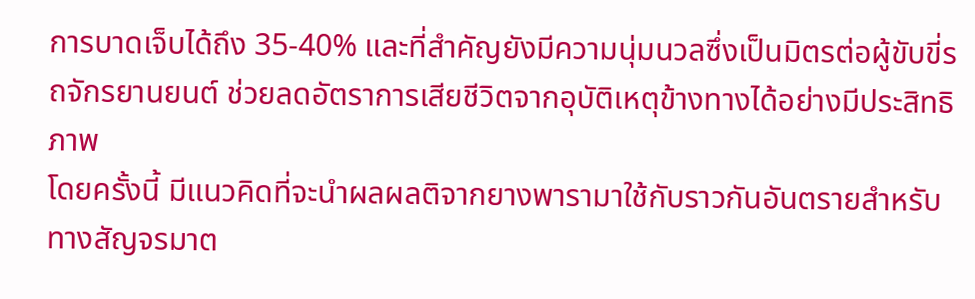การบาดเจ็บได้ถึง 35-40% และที่สำคัญยังมีความนุ่มนวลซึ่งเป็นมิตรต่อผู้ขับขี่รถจักรยานยนต์ ช่วยลดอัตราการเสียชีวิตจากอุบัติเหตุข้างทางได้อย่างมีประสิทธิภาพ
โดยครั้งนี้ มีแนวคิดที่จะนำผลผลติจากยางพารามาใช้กับราวกันอันตรายสำหรับทางสัญจรมาต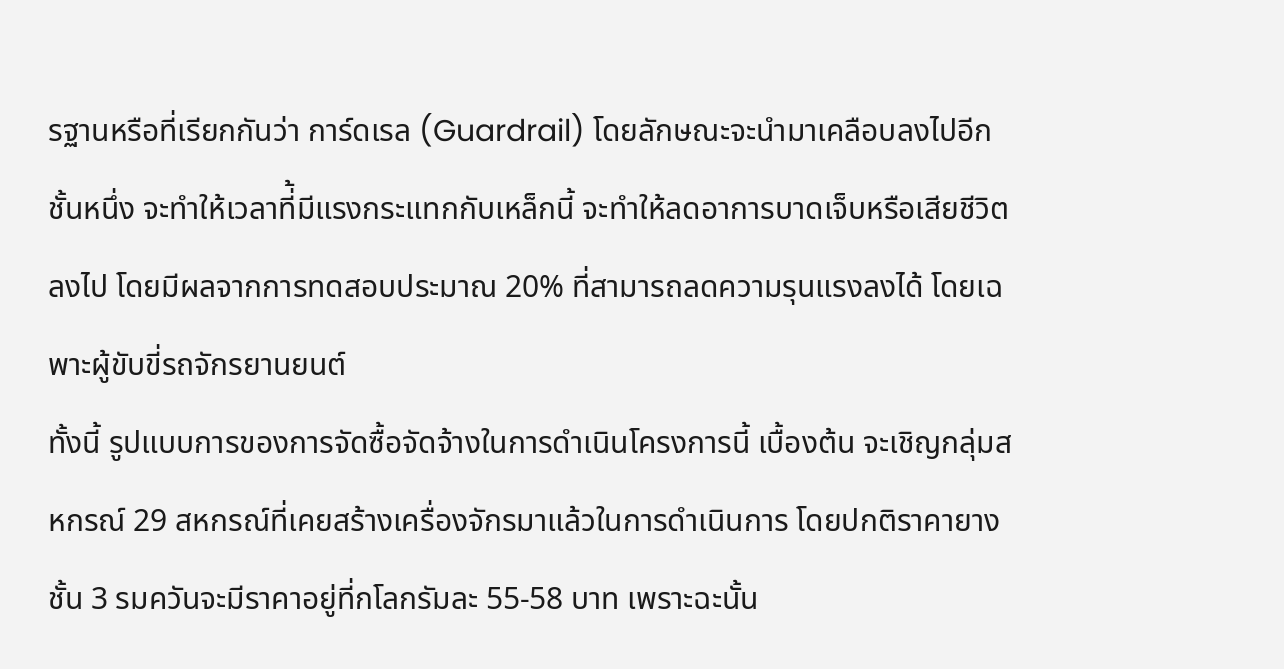รฐานหรือที่เรียกกันว่า การ์ดเรล (Guardrail) โดยลักษณะจะนำมาเคลือบลงไปอีกชั้นหนึ่ง จะทำให้เวลาที่้มีแรงกระแทกกับเหล็กนี้ จะทำให้ลดอาการบาดเจ็บหรือเสียชีวิตลงไป โดยมีผลจากการทดสอบประมาณ 20% ที่สามารถลดความรุนแรงลงได้ โดยเฉพาะผู้ขับขี่รถจักรยานยนต์
ทั้งนี้ รูปแบบการของการจัดซื้อจัดจ้างในการดำเนินโครงการนี้ เบื้องต้น จะเชิญกลุ่มสหกรณ์ 29 สหกรณ์ที่เคยสร้างเครื่องจักรมาแล้วในการดำเนินการ โดยปกติราคายางชั้น 3 รมควันจะมีราคาอยู่ที่กโลกรัมละ 55-58 บาท เพราะฉะนั้น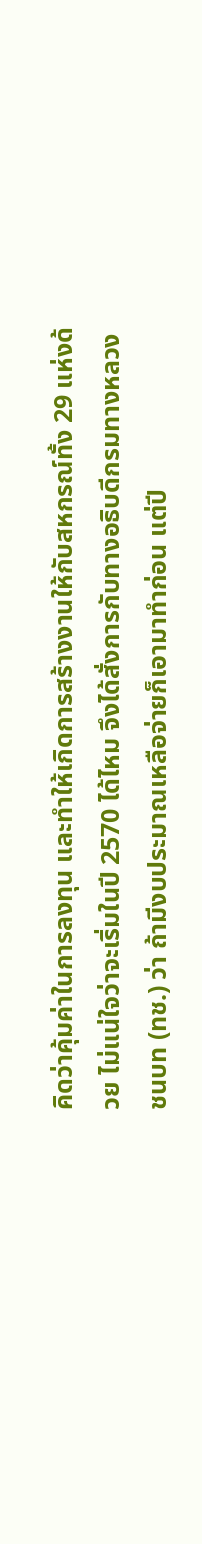คิดว่าคุ้มค่าในการลงทุน และทำให้เกิดการสร้างงานให้กับสหกรณ์ทั้ง 29 แห่งด้วย ไม่แน่ใจว่าจะเริ่มในปี 2570 ได้ไหม จึงได้สั่งการกับทางอธิบดีกรมทางหลวงชนบท (ทช.) ว่า ถ้ามีงบประมาณเหลือจ่ายก็เอามาทำก่อน แต่ปี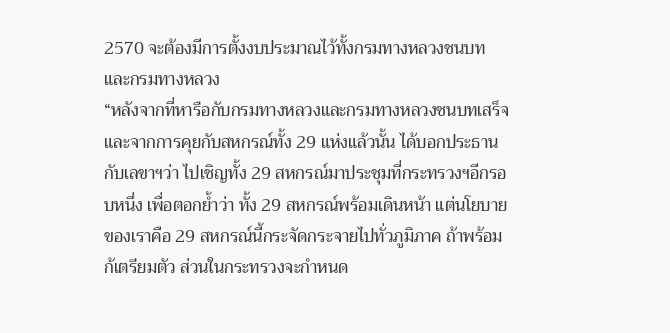2570 จะต้องมีการตั้งงบประมาณไว้ทั้งกรมทางหลวงชนบทและกรมทางหลวง
“หลังจากที่หารือกับกรมทางหลวงและกรมทางหลวงชนบทเสร็จ และจากการคุยกับสหกรณ์ทั้ง 29 แห่งแล้วนั้น ได้บอกประธานกับเลขาฯว่า ไปเชิญทั้ง 29 สหกรณ์มาประชุมที่กระทรวงฯอีกรอบหนึ่ง เพื่อตอกย้ำว่า ทั้ง 29 สหกรณ์พร้อมเดินหน้า แต่นโยบายของเราคือ 29 สหกรณ์นี้กระจัดกระจายไปทั่วภูมิภาค ถ้าพร้อมก้เตรียมตัว ส่วนในกระทรวงจะกำหนด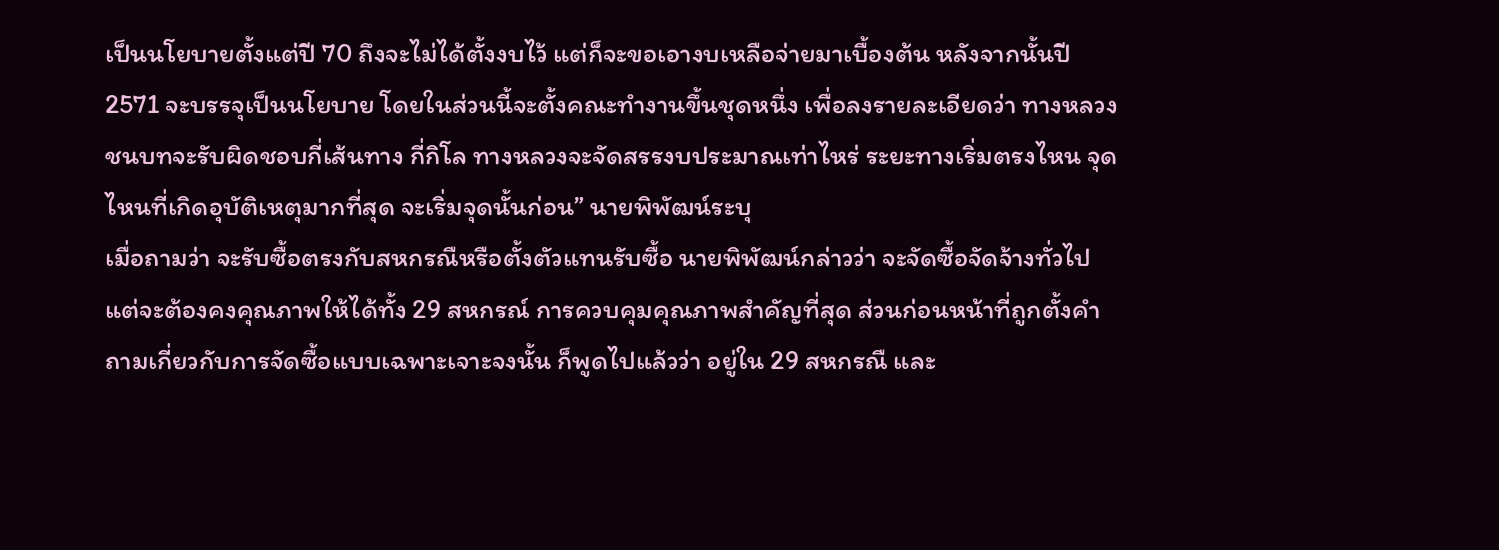เป็นนโยบายตั้งแต่ปี 70 ถึงจะไม่ได้ตั้งงบไว้ แต่ก็จะขอเอางบเหลือจ่ายมาเบื้องต้น หลังจากนั้นปี 2571 จะบรรจุเป็นนโยบาย โดยในส่วนนี้จะตั้งคณะทำงานขึ้นชุดหนึ่ง เพื่อลงรายละเอียดว่า ทางหลวงชนบทจะรับผิดชอบกี่เส้นทาง กี่กิโล ทางหลวงจะจัดสรรงบประมาณเท่าไหร่ ระยะทางเริ่มตรงไหน จุดไหนที่เกิดอุบัติเหตุมากที่สุด จะเริ่มจุดนั้นก่อน” นายพิพัฒน์ระบุ
เมื่อถามว่า จะรับซื้อตรงกับสหกรณืหรือตั้งตัวแทนรับซื้อ นายพิพัฒน์กล่าวว่า จะจัดซื้อจัดจ้างทั่วไป แต่จะต้องคงคุณภาพให้ได้ทั้ง 29 สหกรณ์ การควบคุมคุณภาพสำคัญที่สุด ส่วนก่อนหน้าที่ถูกตั้งคำถามเกี่ยวกับการจัดซื้อแบบเฉพาะเจาะจงนั้น ก็พูดไปแล้วว่า อยู่ใน 29 สหกรณื และ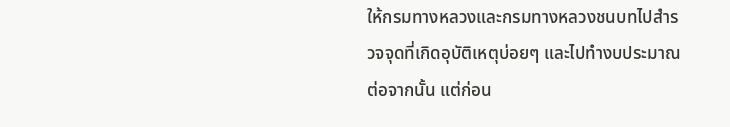ให้กรมทางหลวงและกรมทางหลวงชนบทไปสำรวจจุดที่เกิดอุบัติเหตุบ่อยๆ และไปทำงบประมาณต่อจากนั้น แต่ก่อน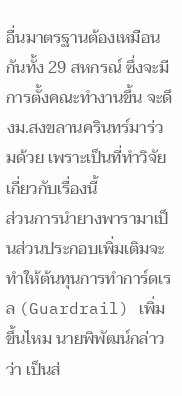อื่นมาตรฐานต้องเหมือนกันทั้ง 29 สหกรณ์ ซึ่งจะมีการตั้งคณะทำงานขึ้น จะดึงม.สงขลานครินทร์มาร่วมด้วย เพราะเป็นที่ทำวิจัยเกี่ยวกับเรื่องนี้
ส่วนการนำยางพารามาเป็นส่วนประกอบเพิ่มเติมจะทำให้ต้นทุนการทำการ์ดเรล (Guardrail) เพิ่มขึ้นไหม นายพิพัฒน์กล่าวว่า เป็นส่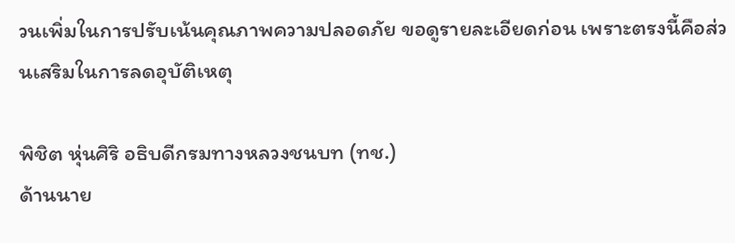วนเพิ่มในการปรับเน้นคุณภาพความปลอดภัย ขอดูรายละเอียดก่อน เพราะตรงนี้คือส่วนเสริมในการลดอุบัติเหตุ

พิชิต หุ่นศิริ อธิบดีกรมทางหลวงชนบท (ทช.)
ด้านนาย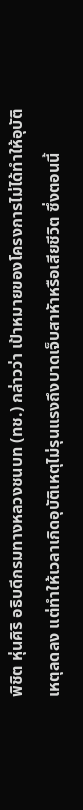พิชิต หุ่นศิริ อธิบดีกรมทางหลวงชนบท (ทช.) กล่าวว่า เป้าหมายของโครงการไม่ได้ทำให้อุบัติเหตุลดลง แต่ทำให้เวลาเกิดอุบัติเหตุไม่รุนแรงถึงบาดเจ็บสาหัาหรือเสียชีวิต ซึ่งตอนนี้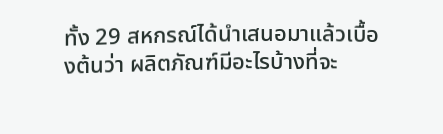ทั้ง 29 สหกรณ์ได้นำเสนอมาแล้วเบื้องต้นว่า ผลิตภัณฑ์มีอะไรบ้างที่จะ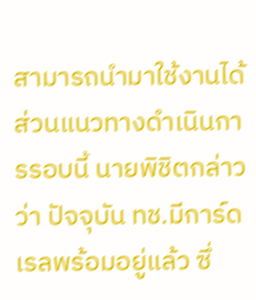สามารถนำมาใช้งานได้
ส่วนแนวทางดำเนินการรอบนี้ นายพิชิตกล่าวว่า ปัจจุบัน ทช.มีการ์ดเรลพร้อมอยู่แล้ว ซึ่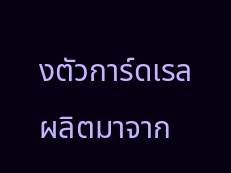งตัวการ์ดเรลผลิตมาจาก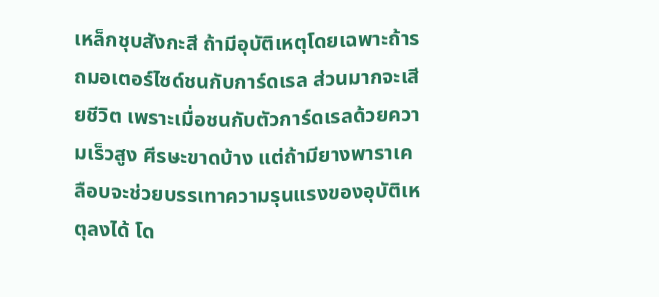เหล็กชุบสังกะสี ถ้ามีอุบัติเหตุโดยเฉพาะถ้ารถมอเตอร์ไซด์ชนกับการ์ดเรล ส่วนมากจะเสียชีวิต เพราะเมื่อชนกับตัวการ์ดเรลด้วยความเร็วสูง ศีรษะขาดบ้าง แต่ถ้ามียางพาราเคลือบจะช่วยบรรเทาความรุนแรงของอุบัติเหตุลงได้ โด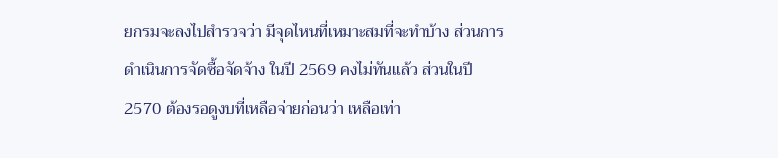ยกรมจะลงไปสำรวจว่า มีจุดไหนที่เหมาะสมที่จะทำบ้าง ส่วนการดำเนินการจัดซื้อจัดจ้าง ในปี 2569 คงไม่ทันแล้ว ส่วนในปี 2570 ต้องรอดูงบที่เหลือจ่ายก่อนว่า เหลือเท่า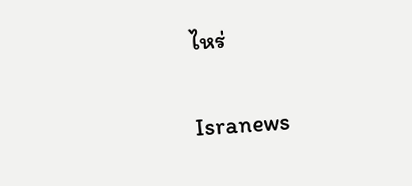ไหร่

Isranews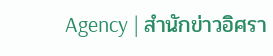Agency | สำนักข่าวอิศรา